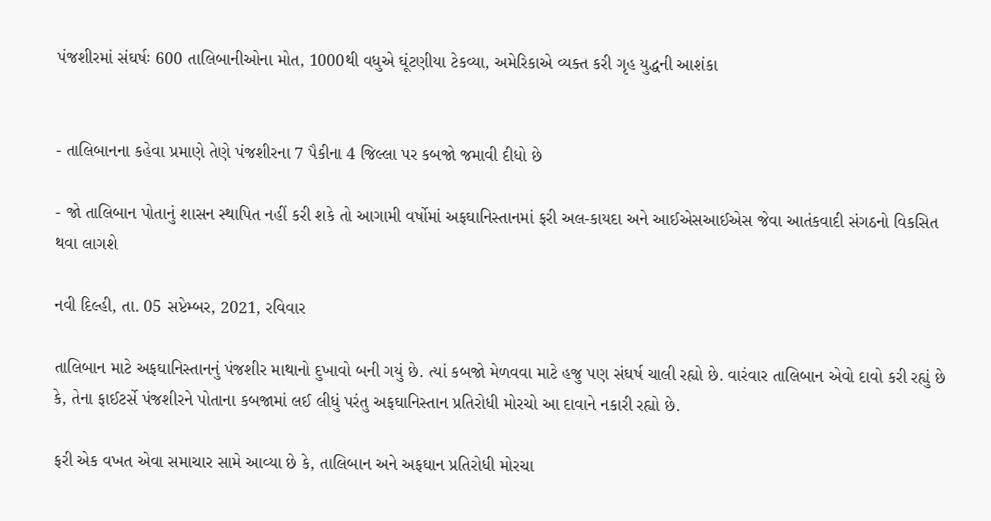પંજશીરમાં સંઘર્ષઃ 600 તાલિબાનીઓના મોત, 1000થી વધુએ ઘૂંટણીયા ટેકવ્યા, અમેરિકાએ વ્યક્ત કરી ગૃહ યુદ્ધની આશંકા


- તાલિબાનના કહેવા પ્રમાણે તેણે પંજશીરના 7 પૈકીના 4 જિલ્લા પર કબજો જમાવી દીધો છે

- જો તાલિબાન પોતાનું શાસન સ્થાપિત નહીં કરી શકે તો આગામી વર્ષોમાં અફઘાનિસ્તાનમાં ફરી અલ-કાયદા અને આઈએસઆઈએસ જેવા આતંકવાદી સંગઠનો વિકસિત થવા લાગશે

નવી દિલ્હી, તા. 05 સપ્ટેમ્બર, 2021, રવિવાર

તાલિબાન માટે અફઘાનિસ્તાનનું પંજશીર માથાનો દુખાવો બની ગયું છે. ત્યાં કબજો મેળવવા માટે હજુ પણ સંઘર્ષ ચાલી રહ્યો છે. વારંવાર તાલિબાન એવો દાવો કરી રહ્યું છે કે, તેના ફાઈટર્સે પંજશીરને પોતાના કબજામાં લઈ લીધું પરંતુ અફઘાનિસ્તાન પ્રતિરોધી મોરચો આ દાવાને નકારી રહ્યો છે.

ફરી એક વખત એવા સમાચાર સામે આવ્યા છે કે, તાલિબાન અને અફઘાન પ્રતિરોધી મોરચા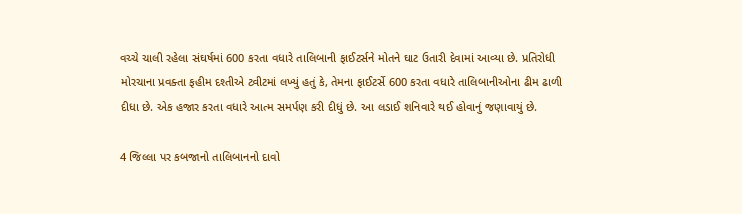વચ્ચે ચાલી રહેલા સંઘર્ષમાં 600 કરતા વધારે તાલિબાની ફાઈટર્સને મોતને ઘાટ ઉતારી દેવામાં આવ્યા છે. પ્રતિરોધી મોરચાના પ્રવક્તા ફહીમ દશ્તીએ ટ્વીટમાં લખ્યું હતું કે, તેમના ફાઈટર્સે 600 કરતા વધારે તાલિબાનીઓના ઢીમ ઢાળી દીધા છે. એક હજાર કરતા વધારે આત્મ સમર્પણ કરી દીધું છે. આ લડાઈ શનિવારે થઈ હોવાનું જણાવાયું છે.

4 જિલ્લા પર કબજાનો તાલિબાનનો દાવો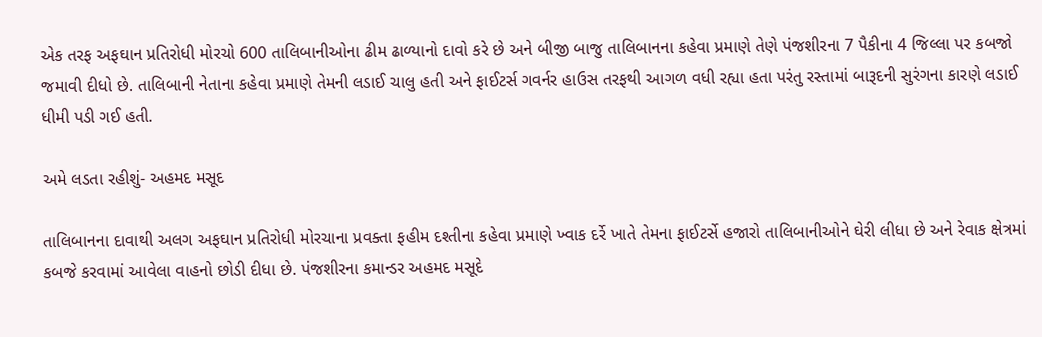એક તરફ અફઘાન પ્રતિરોધી મોરચો 600 તાલિબાનીઓના ઢીમ ઢાળ્યાનો દાવો કરે છે અને બીજી બાજુ તાલિબાનના કહેવા પ્રમાણે તેણે પંજશીરના 7 પૈકીના 4 જિલ્લા પર કબજો જમાવી દીધો છે. તાલિબાની નેતાના કહેવા પ્રમાણે તેમની લડાઈ ચાલુ હતી અને ફાઈટર્સ ગવર્નર હાઉસ તરફથી આગળ વધી રહ્યા હતા પરંતુ રસ્તામાં બારૂદની સુરંગના કારણે લડાઈ ધીમી પડી ગઈ હતી.

અમે લડતા રહીશું- અહમદ મસૂદ

તાલિબાનના દાવાથી અલગ અફઘાન પ્રતિરોધી મોરચાના પ્રવક્તા ફહીમ દશ્તીના કહેવા પ્રમાણે ખ્વાક દર્રે ખાતે તેમના ફાઈટર્સે હજારો તાલિબાનીઓને ઘેરી લીધા છે અને રેવાક ક્ષેત્રમાં કબજે કરવામાં આવેલા વાહનો છોડી દીધા છે. પંજશીરના કમાન્ડર અહમદ મસૂદે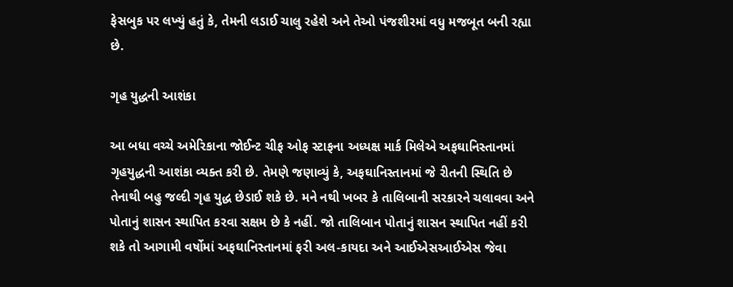ફેસબુક પર લખ્યું હતું કે, તેમની લડાઈ ચાલુ રહેશે અને તેઓ પંજશીરમાં વધુ મજબૂત બની રહ્યા છે.

ગૃહ યુદ્ધની આશંકા

આ બધા વચ્ચે અમેરિકાના જોઈન્ટ ચીફ ઓફ સ્ટાફના અધ્યક્ષ માર્ક મિલેએ અફઘાનિસ્તાનમાં ગૃહયુદ્ધની આશંકા વ્યક્ત કરી છે. તેમણે જણાવ્યું કે, અફઘાનિસ્તાનમાં જે રીતની સ્થિતિ છે તેનાથી બહુ જલ્દી ગૃહ યુદ્ધ છેડાઈ શકે છે. મને નથી ખબર કે તાલિબાની સરકારને ચલાવવા અને પોતાનું શાસન સ્થાપિત કરવા સક્ષમ છે કે નહીં. જો તાલિબાન પોતાનું શાસન સ્થાપિત નહીં કરી શકે તો આગામી વર્ષોમાં અફઘાનિસ્તાનમાં ફરી અલ-કાયદા અને આઈએસઆઈએસ જેવા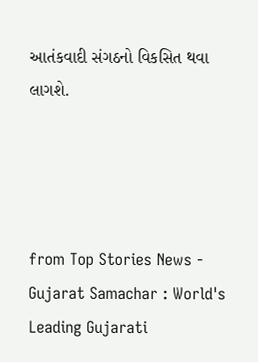આતંકવાદી સંગઠનો વિકસિત થવા લાગશે.




from Top Stories News - Gujarat Samachar : World's Leading Gujarati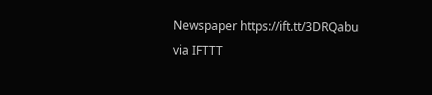Newspaper https://ift.tt/3DRQabu
via IFTTT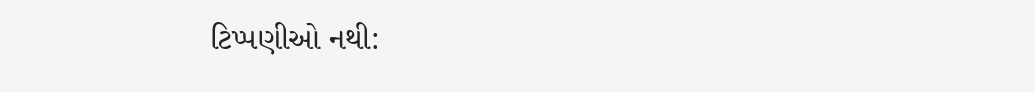ટિપ્પણીઓ નથી: